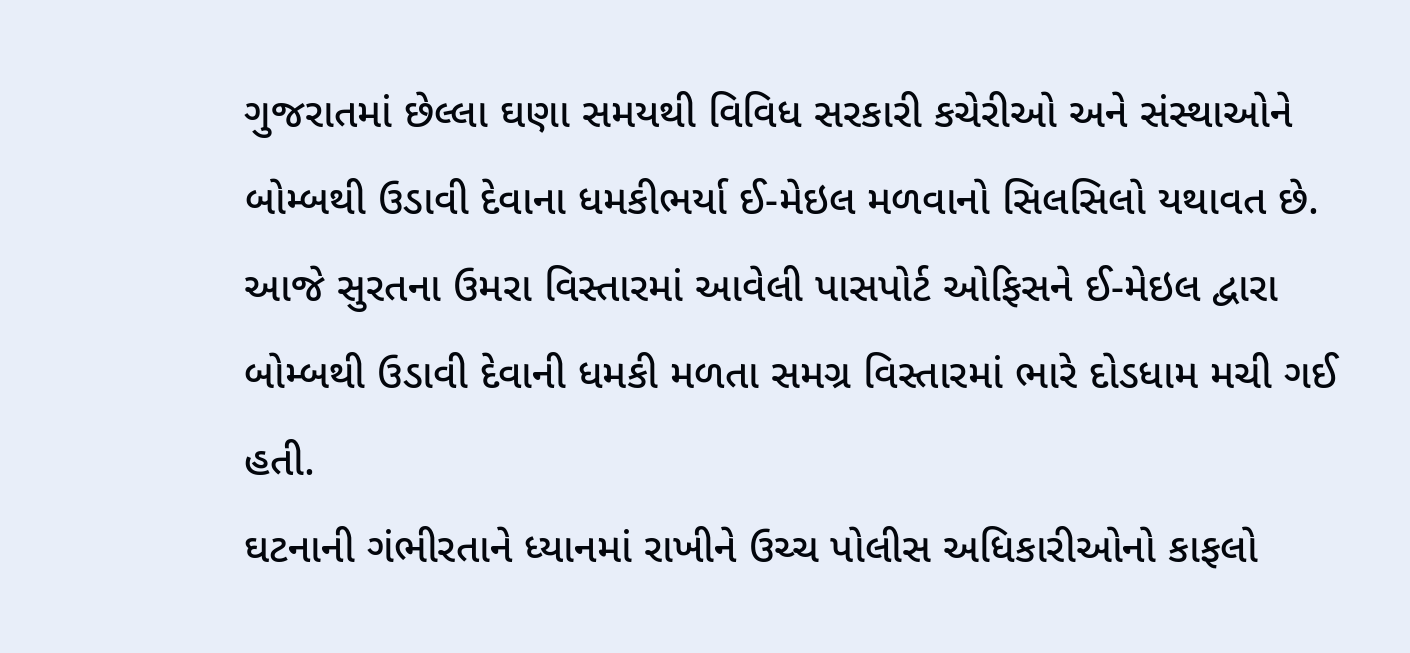ગુજરાતમાં છેલ્લા ઘણા સમયથી વિવિધ સરકારી કચેરીઓ અને સંસ્થાઓને બોમ્બથી ઉડાવી દેવાના ધમકીભર્યા ઈ-મેઇલ મળવાનો સિલસિલો યથાવત છે. આજે સુરતના ઉમરા વિસ્તારમાં આવેલી પાસપોર્ટ ઓફિસને ઈ-મેઇલ દ્વારા બોમ્બથી ઉડાવી દેવાની ધમકી મળતા સમગ્ર વિસ્તારમાં ભારે દોડધામ મચી ગઈ હતી.
ઘટનાની ગંભીરતાને ધ્યાનમાં રાખીને ઉચ્ચ પોલીસ અધિકારીઓનો કાફલો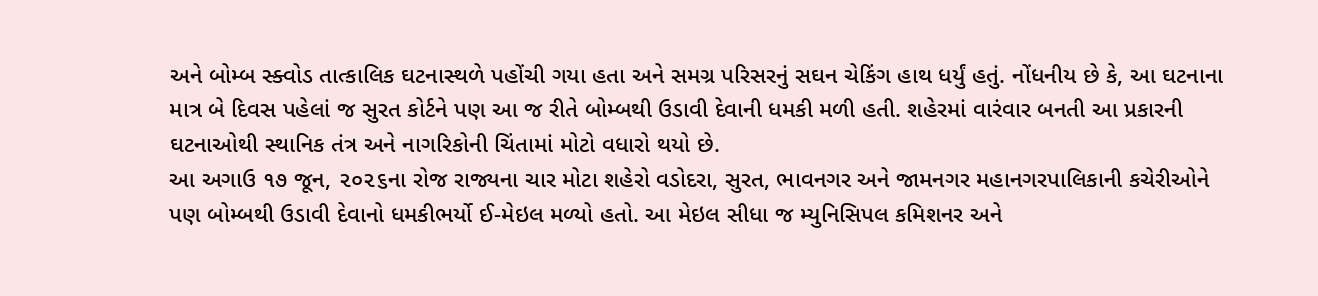અને બોમ્બ સ્ક્વોડ તાત્કાલિક ઘટનાસ્થળે પહોંચી ગયા હતા અને સમગ્ર પરિસરનું સઘન ચેકિંગ હાથ ધર્યું હતું. નોંધનીય છે કે, આ ઘટનાના માત્ર બે દિવસ પહેલાં જ સુરત કોર્ટને પણ આ જ રીતે બોમ્બથી ઉડાવી દેવાની ધમકી મળી હતી. શહેરમાં વારંવાર બનતી આ પ્રકારની ઘટનાઓથી સ્થાનિક તંત્ર અને નાગરિકોની ચિંતામાં મોટો વધારો થયો છે.
આ અગાઉ ૧૭ જૂન, ૨૦૨૬ના રોજ રાજ્યના ચાર મોટા શહેરો વડોદરા, સુરત, ભાવનગર અને જામનગર મહાનગરપાલિકાની કચેરીઓને પણ બોમ્બથી ઉડાવી દેવાનો ધમકીભર્યો ઈ-મેઇલ મળ્યો હતો. આ મેઇલ સીધા જ મ્યુનિસિપલ કમિશનર અને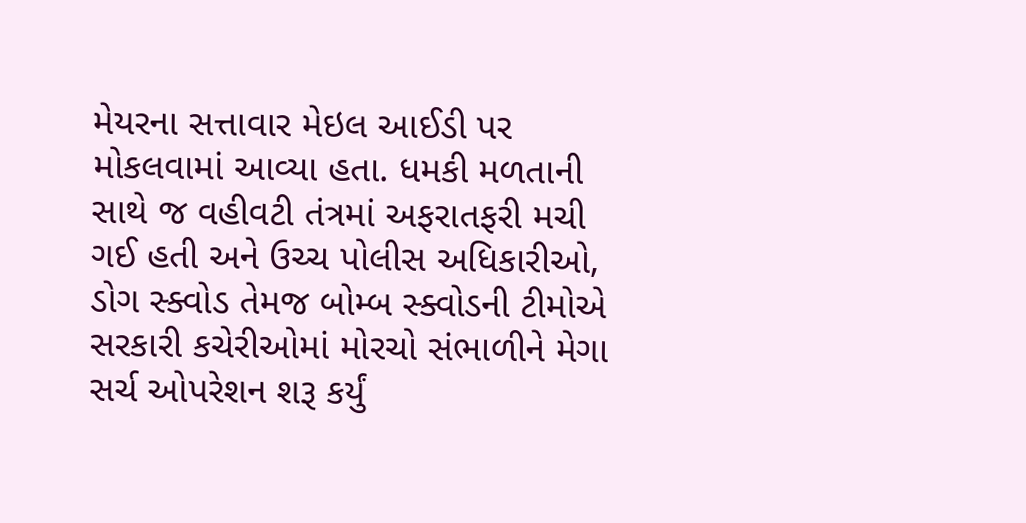મેયરના સત્તાવાર મેઇલ આઈડી પર મોકલવામાં આવ્યા હતા. ધમકી મળતાની સાથે જ વહીવટી તંત્રમાં અફરાતફરી મચી ગઈ હતી અને ઉચ્ચ પોલીસ અધિકારીઓ, ડોગ સ્ક્વોડ તેમજ બોમ્બ સ્ક્વોડની ટીમોએ સરકારી કચેરીઓમાં મોરચો સંભાળીને મેગા સર્ચ ઓપરેશન શરૂ કર્યું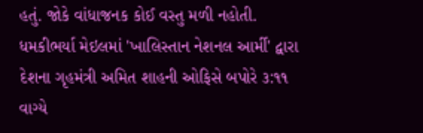હતું. જોકે વાંધાજનક કોઈ વસ્તુ મળી નહોતી.
ધમકીભર્યા મેઇલમાં 'ખાલિસ્તાન નેશનલ આર્મી' દ્વારા દેશના ગૃહમંત્રી અમિત શાહની ઓફિસે બપોરે ૩:૧૧ વાગ્યે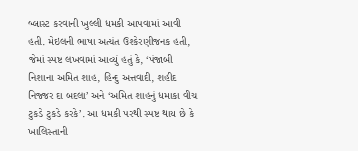બ્લાસ્ટ કરવાની ખુલ્લી ધમકી આપવામાં આવી હતી. મેઇલની ભાષા અત્યંત ઉશ્કેરણીજનક હતી, જેમાં સ્પષ્ટ લખવામાં આવ્યું હતું કે, ‘પંજાબી નિશાના અમિત શાહ, હિન્દુ અત્તવાદી, શહીદ નિજ્જર દા બદલા’ અને ‘અમિત શાહનું ધમાકા વીચ ટુકડે ટુકડે કરકે’. આ ધમકી પરથી સ્પષ્ટ થાય છે કે ખાલિસ્તાની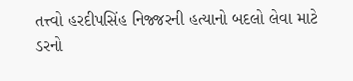તત્ત્વો હરદીપસિંહ નિજ્જરની હત્યાનો બદલો લેવા માટે ડરનો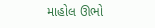માહોલ ઊભો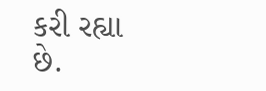કરી રહ્યા છે.